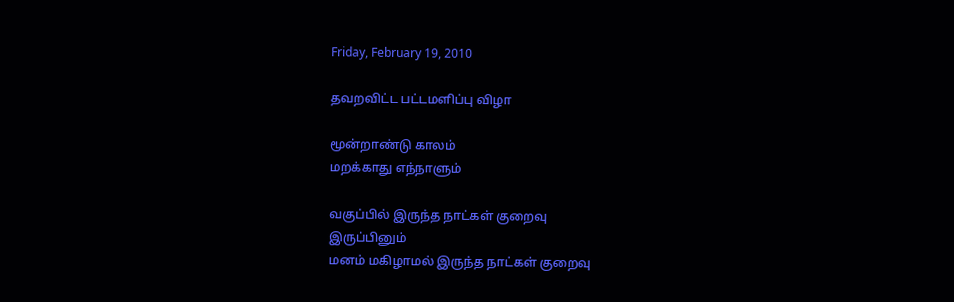Friday, February 19, 2010

தவறவிட்ட பட்டமளிப்பு விழா

மூன்றாண்டு காலம்
மறக்காது எந்நாளும்

வகுப்பில் இருந்த நாட்கள் குறைவு
இருப்பினும்
மனம் மகிழாமல் இருந்த நாட்கள் குறைவு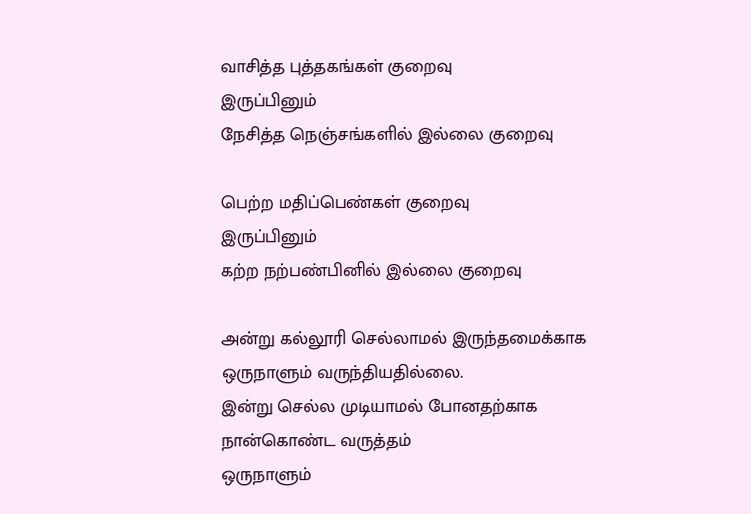வாசித்த புத்தகங்கள் குறைவு
இருப்பினும்
நேசித்த நெஞ்ச‌ங்களில் இல்லை குறைவு

பெற்ற மதிப்பெண்கள் குறைவு
இருப்பினும்
கற்ற நற்பண்பினில் இல்லை குறைவு

அன்று கல்லூரி செல்லாமல் இருந்தமைக்காக‌
ஒருநாளும் வருந்தியதில்லை.
இன்று செல்ல முடியாமல் போனதற்காக‌
நான்கொண்ட வருத்தம்
ஒருநாளும்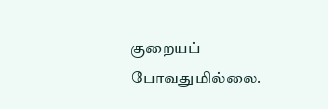குறையப் போவதுமில்லை.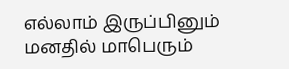எல்லாம் இருப்பினும்
மனதில் மாபெரும்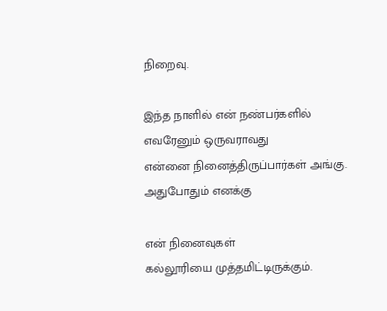நிறைவு.

இந்த நாளில் என் நண்பர்களில்
எவரேனும் ஒருவராவது
என்னை நினைத்திருப்பார்கள் அங்கு.
அதுபோதும் எனக்கு

என் நினைவுகள்
கல்லூரியை முத்தமிட்டிருக்கும்.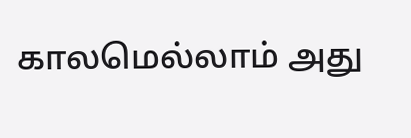காலமெல்லாம் அது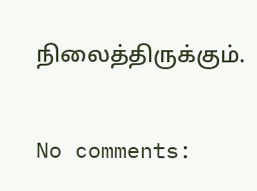நிலைத்திருக்கும்.

No comments: